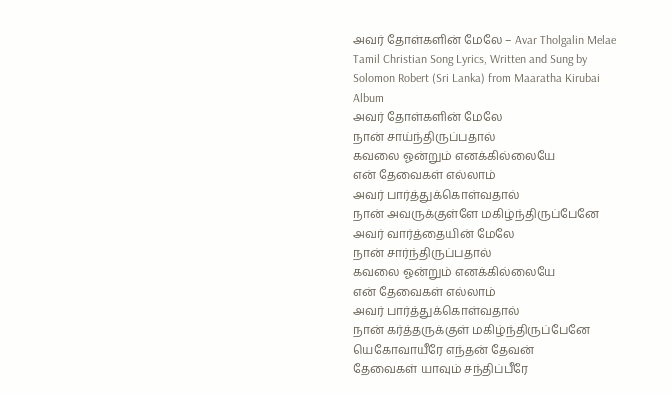அவர் தோள்களின் மேலே – Avar Tholgalin Melae Tamil Christian Song Lyrics, Written and Sung by Solomon Robert (Sri Lanka) from Maaratha Kirubai Album
அவர் தோள்களின் மேலே
நான் சாய்ந்திருப்பதால்
கவலை ஓன்றும் எனக்கில்லையே
என் தேவைகள் எல்லாம்
அவர் பார்த்துக்கொள்வதால்
நான் அவருக்குள்ளே மகிழ்ந்திருப்பேனே
அவர் வார்த்தையின் மேலே
நான் சார்ந்திருப்பதால்
கவலை ஓன்றும் எனக்கில்லையே
என் தேவைகள் எல்லாம்
அவர் பார்த்துக்கொள்வதால்
நான் கர்த்தருக்குள் மகிழ்ந்திருப்பேனே
யெகோவாயீரே எந்தன் தேவன்
தேவைகள் யாவும் சந்திப்பீரே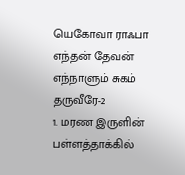யெகோவா ராஃபா எந்தன் தேவன்
எந்நாளும் சுகம் தருவீரே-2
1. மரண இருளின் பள்ளத்தாக்கில்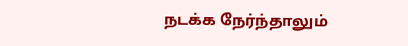நடக்க நேர்ந்தாலும்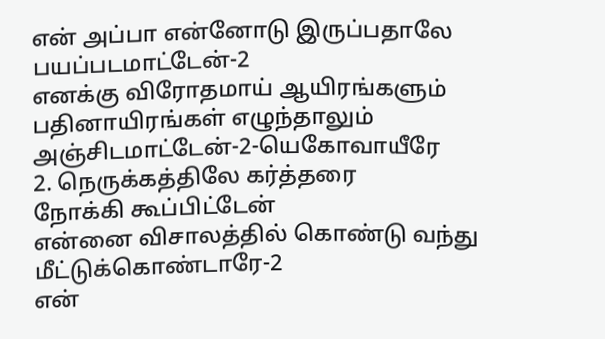என் அப்பா என்னோடு இருப்பதாலே
பயப்படமாட்டேன்-2
எனக்கு விரோதமாய் ஆயிரங்களும்
பதினாயிரங்கள் எழுந்தாலும்
அஞ்சிடமாட்டேன்-2-யெகோவாயீரே
2. நெருக்கத்திலே கர்த்தரை
நோக்கி கூப்பிட்டேன்
என்னை விசாலத்தில் கொண்டு வந்து
மீட்டுக்கொண்டாரே-2
என்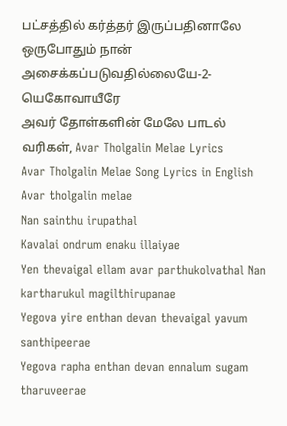பட்சத்தில் கர்த்தர் இருப்பதினாலே
ஒருபோதும் நான்
அசைக்கப்படுவதில்லையே-2-யெகோவாயீரே
அவர் தோள்களின் மேலே பாடல் வரிகள், Avar Tholgalin Melae Lyrics
Avar Tholgalin Melae Song Lyrics in English
Avar tholgalin melae
Nan sainthu irupathal
Kavalai ondrum enaku illaiyae
Yen thevaigal ellam avar parthukolvathal Nan kartharukul magilthirupanae
Yegova yire enthan devan thevaigal yavum santhipeerae
Yegova rapha enthan devan ennalum sugam tharuveerae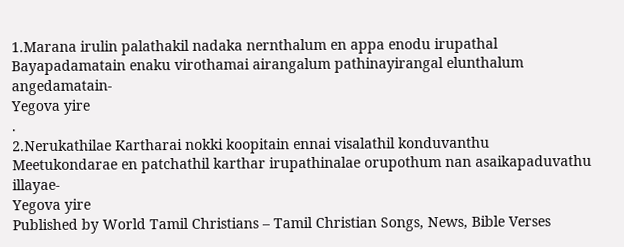1.Marana irulin palathakil nadaka nernthalum en appa enodu irupathal
Bayapadamatain enaku virothamai airangalum pathinayirangal elunthalum angedamatain-
Yegova yire
.
2.Nerukathilae Kartharai nokki koopitain ennai visalathil konduvanthu
Meetukondarae en patchathil karthar irupathinalae orupothum nan asaikapaduvathu illayae-
Yegova yire
Published by World Tamil Christians – Tamil Christian Songs, News, Bible Verses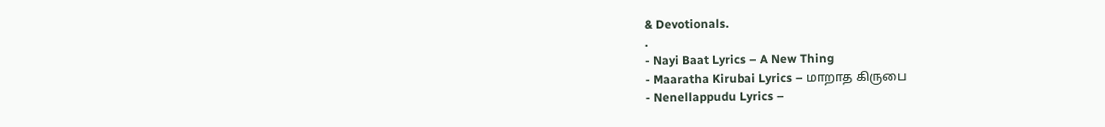& Devotionals.
.
- Nayi Baat Lyrics – A New Thing
- Maaratha Kirubai Lyrics – மாறாத கிருபை
- Nenellappudu Lyrics –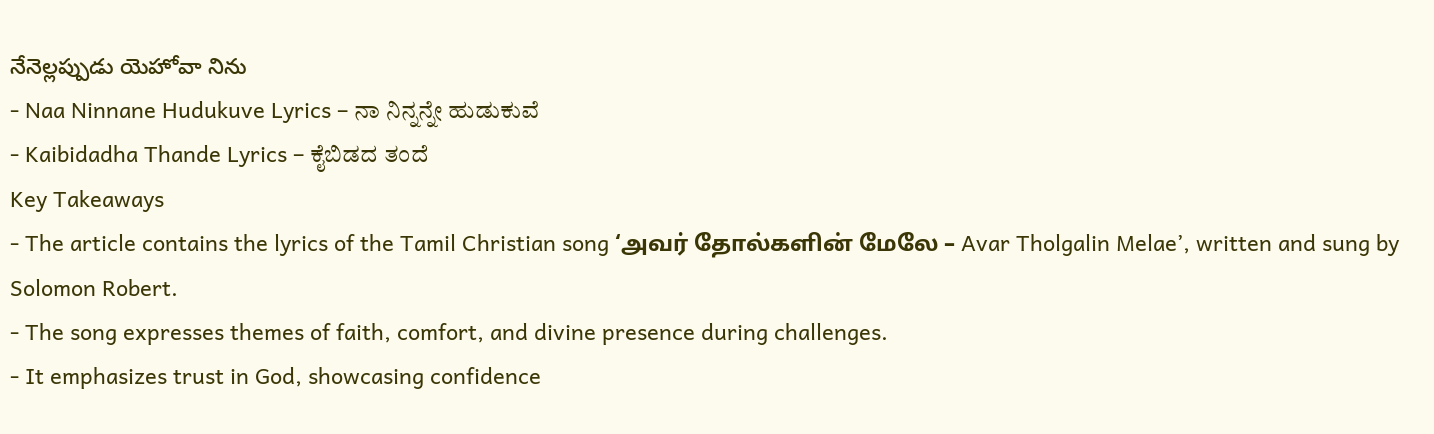నేనెల్లప్పుడు యెహోవా నిను
- Naa Ninnane Hudukuve Lyrics – ನಾ ನಿನ್ನನ್ನೇ ಹುಡುಕುವೆ
- Kaibidadha Thande Lyrics – ಕೈಬಿಡದ ತಂದೆ
Key Takeaways
- The article contains the lyrics of the Tamil Christian song ‘அவர் தோல்களின் மேலே – Avar Tholgalin Melae’, written and sung by Solomon Robert.
- The song expresses themes of faith, comfort, and divine presence during challenges.
- It emphasizes trust in God, showcasing confidence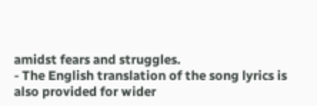amidst fears and struggles.
- The English translation of the song lyrics is also provided for wider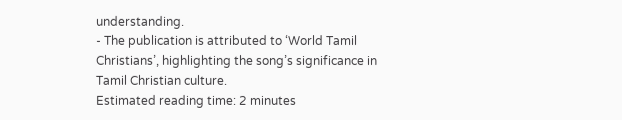understanding.
- The publication is attributed to ‘World Tamil Christians’, highlighting the song’s significance in Tamil Christian culture.
Estimated reading time: 2 minutes